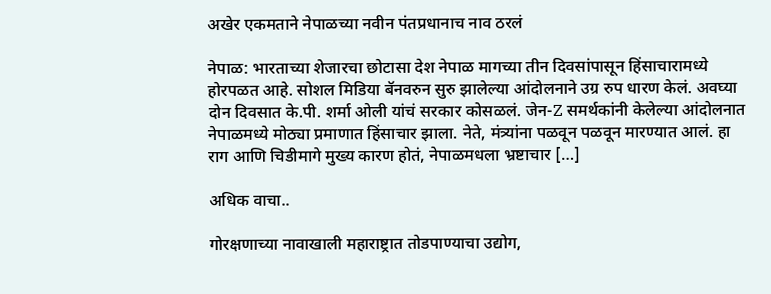अखेर एकमताने नेपाळच्या नवीन पंतप्रधानाच नाव ठरलं

नेपाळ: भारताच्या शेजारचा छोटासा देश नेपाळ मागच्या तीन दिवसांपासून हिंसाचारामध्ये होरपळत आहे. सोशल मिडिया बॅनवरुन सुरु झालेल्या आंदोलनाने उग्र रुप धारण केलं. अवघ्या दोन दिवसात के.पी. शर्मा ओली यांचं सरकार कोसळलं. जेन-Z समर्थकांनी केलेल्या आंदोलनात नेपाळमध्ये मोठ्या प्रमाणात हिंसाचार झाला. नेते, मंत्र्‍यांना पळवून पळवून मारण्यात आलं. हा राग आणि चिडीमागे मुख्य कारण होतं, नेपाळमधला भ्रष्टाचार […]

अधिक वाचा..

गोरक्षणाच्या नावाखाली महाराष्ट्रात तोडपाण्याचा उद्योग,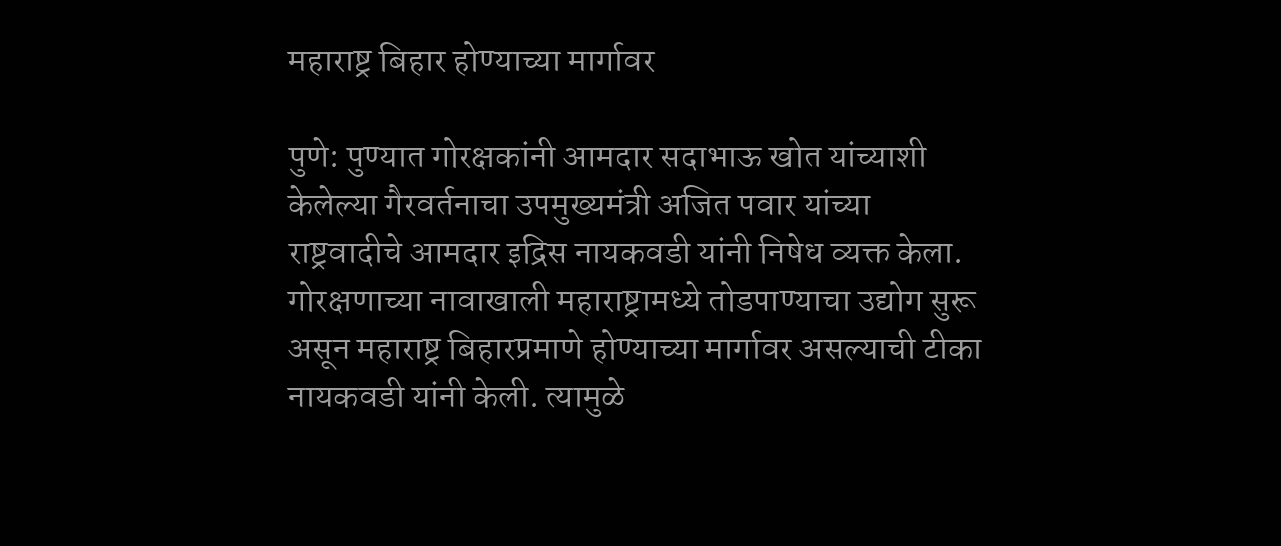महाराष्ट्र बिहार होण्याच्या मार्गावर

पुणे: पुण्यात गोरक्षकांनी आमदार सदाभाऊ खोत यांच्याशी केलेल्या गैरवर्तनाचा उपमुख्यमंत्री अजित पवार यांच्या राष्ट्रवादीचे आमदार इद्रिस नायकवडी यांनी निषेध व्यक्त केला. गोरक्षणाच्या नावाखाली महाराष्ट्रामध्ये तोडपाण्याचा उद्योग सुरू असून महाराष्ट्र बिहारप्रमाणे होण्याच्या मार्गावर असल्याची टीका नायकवडी यांनी केली. त्यामुळे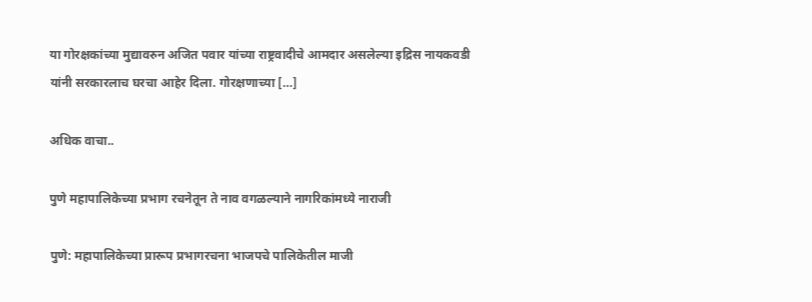या गोरक्षकांच्या मुद्यावरुन अजित पवार यांच्या राष्ट्रवादीचे आमदार असलेल्या इद्रिस नायकवडी यांनी सरकारलाच घरचा आहेर दिला. गोरक्षणाच्या […]

अधिक वाचा..

पुणे महापालिकेच्या प्रभाग रचनेतून ते नाव वगळल्याने नागरिकांमध्ये नाराजी

पुणे: महापालिकेच्या प्रारूप प्रभागरचना भाजपचे पालिकेतील माजी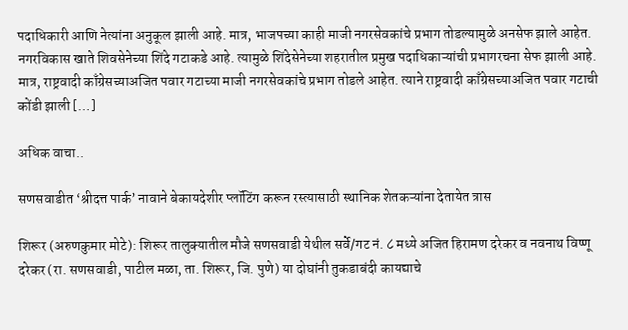पदाधिकारी आणि नेत्यांना अनुकूल झाली आहे. मात्र, भाजपच्या काही माजी नगरसेवकांचे प्रभाग तोडल्यामुळे अनसेफ झाले आहेत. नगरविकास खाते शिवसेनेच्या शिंदे गटाकडे आहे. त्यामुळे शिंदेसेनेच्या शहरातील प्रमुख पदाधिकाऱ्यांची प्रभागरचना सेफ झाली आहे. मात्र, राष्ट्रवादी काँग्रेसच्याअजित पवार गटाच्या माजी नगरसेवकांचे प्रभाग तोडले आहेत. त्याने राष्ट्रवादी काँग्रेसच्याअजित पवार गटाची कोंडी झाली […]

अधिक वाचा..

सणसवाडीत ‘श्रीदत्त पार्क’ नावाने बेकायदेशीर प्लॉटिंग करून रस्त्यासाठी स्थानिक शेतकऱ्यांना देतायेत त्रास

शिरूर (अरुणकुमार मोटे): शिरूर तालुक्यातील मौजे सणसवाडी येथील सर्वे/गट नं. ८ मध्ये अजित हिरामण दरेकर व नवनाथ विष्णू दरेकर (रा. सणसवाडी, पाटील मळा, ता. शिरूर, जि. पुणे) या दोघांनी तुकडाबंदी कायद्याचे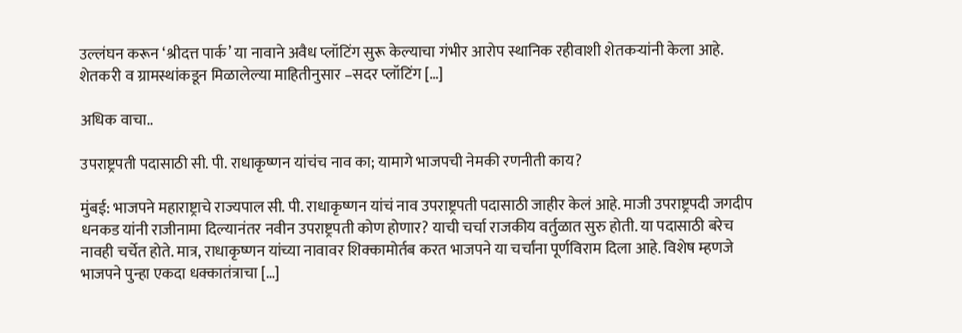उल्लंघन करून ‘श्रीदत्त पार्क’ या नावाने अवैध प्लॉटिंग सुरू केल्याचा गंभीर आरोप स्थानिक रहीवाशी शेतकऱ्यांनी केला आहे. शेतकरी व ग्रामस्थांकडून मिळालेल्या माहितीनुसार –सदर प्लॉटिंग […]

अधिक वाचा..

उपराष्ट्रपती पदासाठी सी. पी. राधाकृष्णन यांचंच नाव का; यामागे भाजपची नेमकी रणनीती काय?

मुंबई: भाजपने महाराष्ट्राचे राज्यपाल सी. पी. राधाकृष्णन यांचं नाव उपराष्ट्रपती पदासाठी जाहीर केलं आहे. माजी उपराष्ट्रपदी जगदीप धनकड यांनी राजीनामा दिल्यानंतर नवीन उपराष्ट्रपती कोण होणार? याची चर्चा राजकीय वर्तुळात सुरु होती. या पदासाठी बरेच नावही चर्चेत होते. मात्र, राधाकृष्णन यांच्या नावावर शिक्कामोर्तब करत भाजपने या चर्चांना पूर्णविराम दिला आहे. विशेष म्हणजे भाजपने पुन्हा एकदा धक्कातंत्राचा […]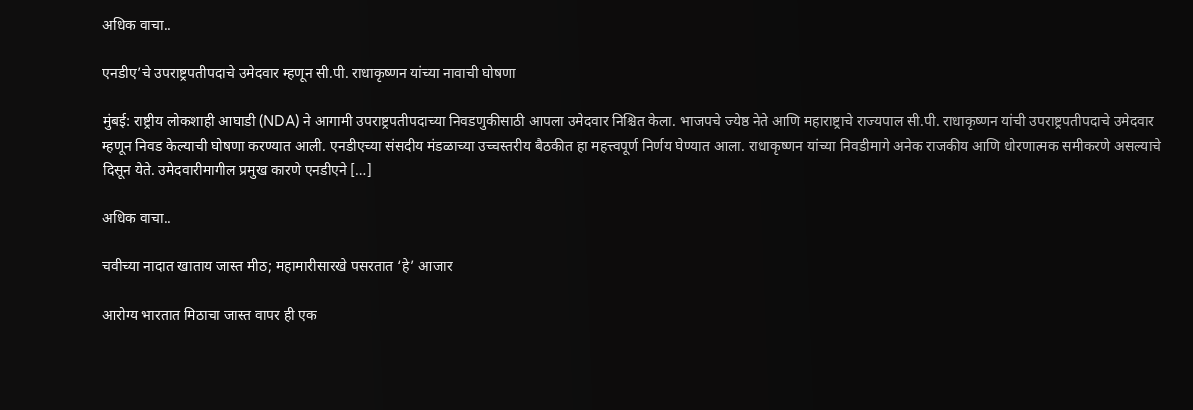अधिक वाचा..

एनडीए’चे उपराष्ट्रपतीपदाचे उमेदवार म्हणून सी.पी. राधाकृष्णन यांच्या नावाची घोषणा

मुंबई: राष्ट्रीय लोकशाही आघाडी (NDA) ने आगामी उपराष्ट्रपतीपदाच्या निवडणुकीसाठी आपला उमेदवार निश्चित केला. भाजपचे ज्येष्ठ नेते आणि महाराष्ट्राचे राज्यपाल सी.पी. राधाकृष्णन यांची उपराष्ट्रपतीपदाचे उमेदवार म्हणून निवड केल्याची घोषणा करण्यात आली. एनडीएच्या संसदीय मंडळाच्या उच्चस्तरीय बैठकीत हा महत्त्वपूर्ण निर्णय घेण्यात आला. राधाकृष्णन यांच्या निवडीमागे अनेक राजकीय आणि धोरणात्मक समीकरणे असल्याचे दिसून येते. उमेदवारीमागील प्रमुख कारणे एनडीएने […]

अधिक वाचा..

चवीच्या नादात खाताय जास्त मीठ; महामारीसारखे पसरतात ‘हे’ आजार

आरोग्य भारतात मिठाचा जास्त वापर ही एक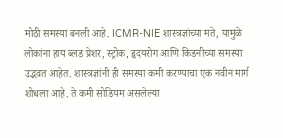मोठी समस्या बनली आहे. ICMR-NIE शास्त्रज्ञांच्या मते, यामुळे लोकांना हाय ब्लड प्रेशर, स्ट्रोक, हृदयरोग आणि किडनीच्या समस्या उद्भवत आहेत. शास्त्रज्ञांनी ही समस्या कमी करण्याचा एक नवीन मार्ग शोधला आहे. ते कमी सोडियम असलेल्या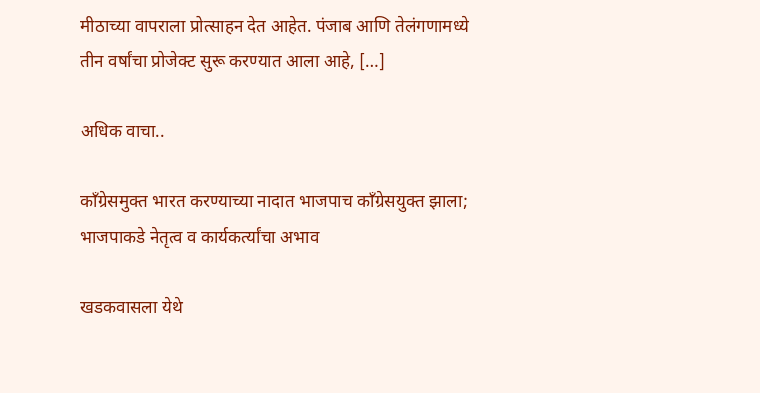मीठाच्या वापराला प्रोत्साहन देत आहेत. पंजाब आणि तेलंगणामध्ये तीन वर्षांचा प्रोजेक्ट सुरू करण्यात आला आहे, […]

अधिक वाचा..

काँग्रेसमुक्त भारत करण्याच्या नादात भाजपाच काँग्रेसयुक्त झाला; भाजपाकडे नेतृत्व व कार्यकर्त्यांचा अभाव

खडकवासला येथे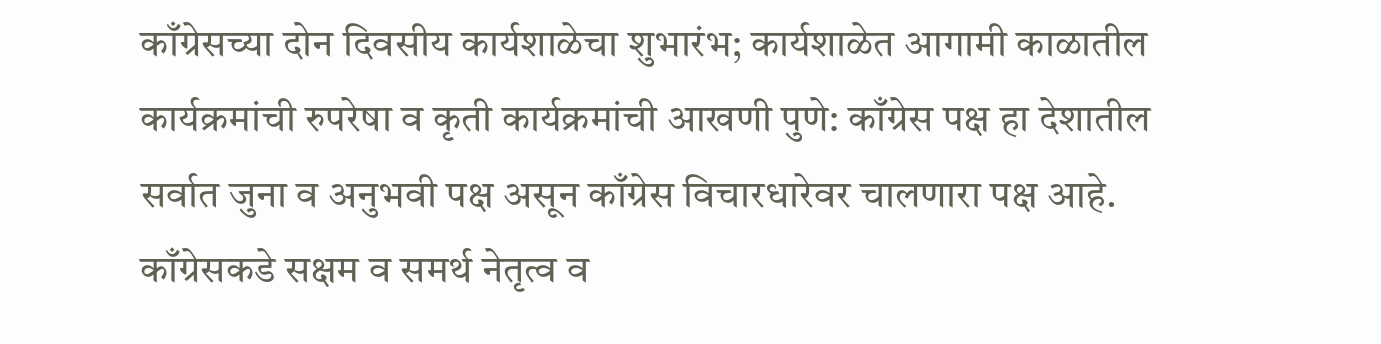काँग्रेसच्या दोन दिवसीय कार्यशाळेचा शुभारंभ; कार्यशाळेत आगामी काळातील कार्यक्रमांची रुपरेषा व कृती कार्यक्रमांची आखणी पुणे: काँग्रेस पक्ष हा देशातील सर्वात जुना व अनुभवी पक्ष असून काँग्रेस विचारधारेवर चालणारा पक्ष आहे. काँग्रेसकडे सक्षम व समर्थ नेतृत्व व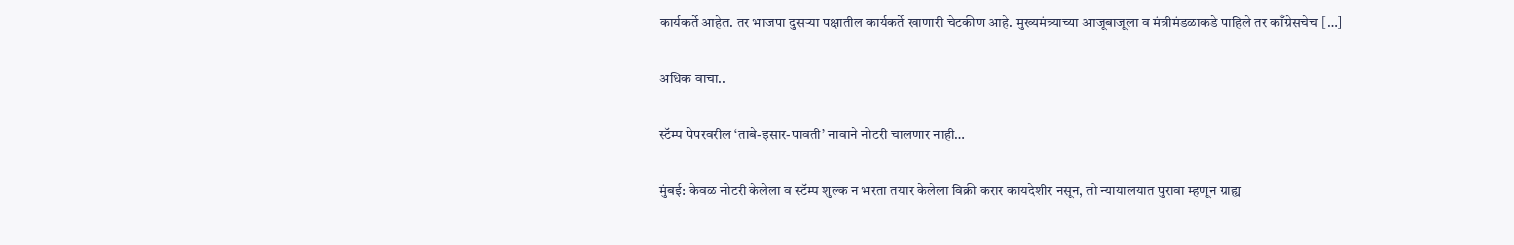कार्यकर्ते आहेत. तर भाजपा दुसऱ्या पक्षातील कार्यकर्ते खाणारी चेटकीण आहे. मुख्यमंत्र्याच्या आजूबाजूला व मंत्रीमंडळाकडे पाहिले तर काँग्रेसचेच […]

अधिक वाचा..

स्टॅम्प पेपरवरील ‘ताबे-इसार-पावती’ नावाने नोटरी चालणार नाही…

मुंबई: केवळ नोटरी केलेला व स्टॅम्प शुल्क न भरता तयार केलेला विक्री करार कायदेशीर नसून, तो न्यायालयात पुरावा म्हणून ग्राह्य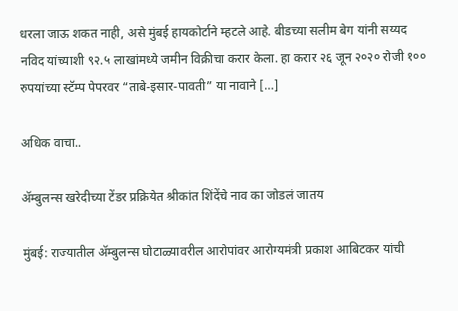धरला जाऊ शकत नाही, असे मुंबई हायकोर्टाने म्हटले आहे. बीडच्या सलीम बेग यांनी सय्यद नविद यांच्याशी ९२.५ लाखांमध्ये जमीन विक्रीचा करार केला. हा करार २६ जून २०२० रोजी १०० रुपयांच्या स्टॅम्प पेपरवर “ताबे-इसार-पावती” या नावाने […]

अधिक वाचा..

ॲम्बुलन्स खरेदीच्या टेंडर प्रक्रियेत श्रीकांत शिंदेंचे नाव का जोडलं जातय

मुंबई: राज्यातील ॲम्बुलन्स घोटाळ्यावरील आरोपांवर आरोग्यमंत्री प्रकाश आबिटकर यांची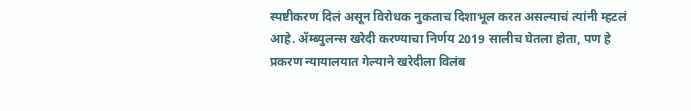स्पष्टीकरण दिलं असून विरोधक नुकताच दिशाभूल करत असल्याचं त्यांनी म्हटलं आहे. ॲम्ब्युलन्स खरेदी करण्याचा निर्णय 2019 सालीच घेतला होता, पण हे प्रकरण न्यायालयात गेल्याने खरेदीला विलंब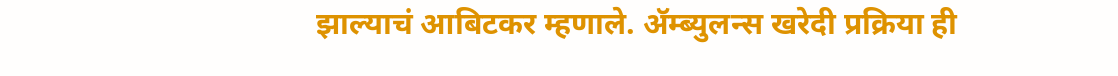झाल्याचं आबिटकर म्हणाले. ॲम्ब्युलन्स खरेदी प्रक्रिया ही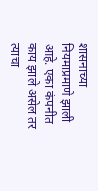शासनाच्या नियमाप्रमाणे झाली आहे. एका कंपनीत काय झाले असेल तर त्याचा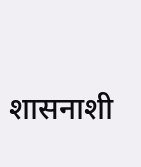शासनाशी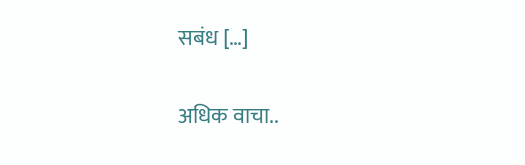सबंध […]

अधिक वाचा..